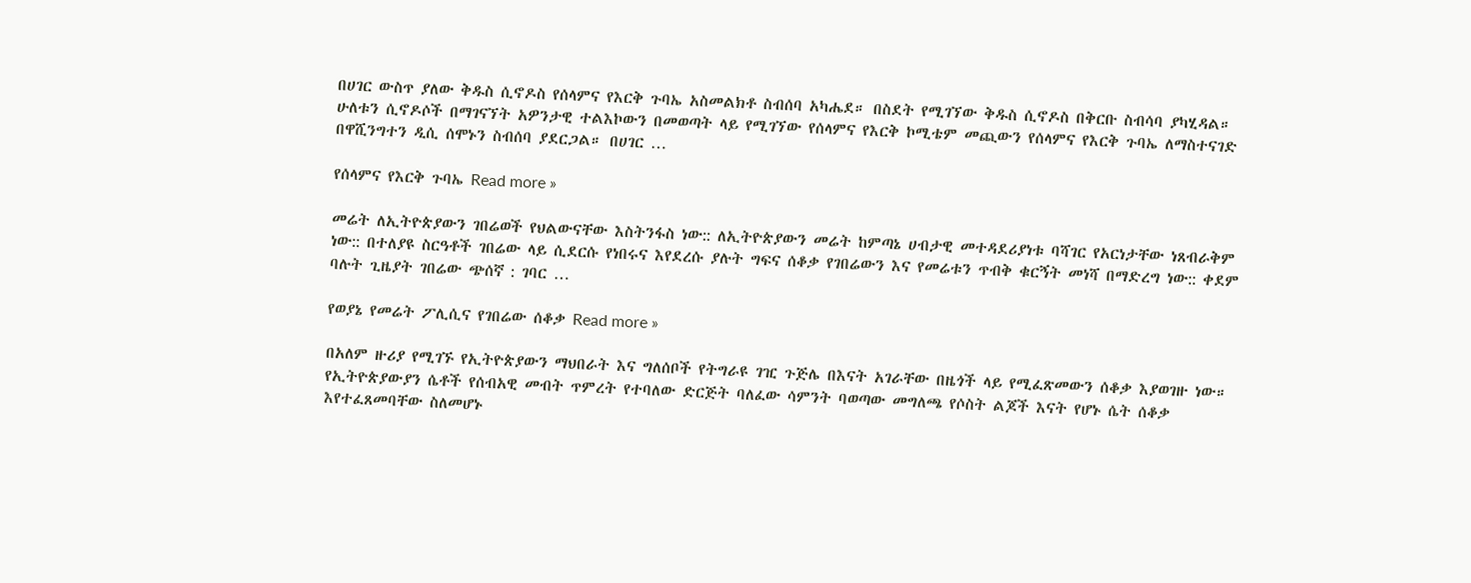በሀገር ውስጥ ያለው ቅዱስ ሲኖዶስ የሰላምና የእርቅ ጉባኤ አስመልክቶ ስብሰባ አካሔደ። በስደት የሚገኘው ቅዱስ ሲኖዶስ በቅርቡ ስብሳባ ያካሂዳል። ሁለቱን ሲኖዶሶች በማገናኘት አዎንታዊ ተልእኮውን በመወጣት ላይ የሚገኘው የሰላምና የእርቅ ኮሚቴም መጪውን የሰላምና የእርቅ ጉባኤ ለማስተናገድ በዋሺንግተን ዲሲ ሰሞኑን ስብሰባ ያደርጋል። በሀገር …

የሰላምና የእርቅ ጉባኤ Read more »

መሬት ለኢትዮጵያውን ገበሬወች የህልውናቸው እስትንፋስ ነው:: ለኢትዮጵያውን መሬት ከምጣኔ ሀብታዊ መተዳደሪያነቱ ባሻገር የአርነታቸው ነጸብራቅም ነው:: በተለያዩ ስርዓቶች ገበሬው ላይ ሲደርሱ የነበሩና እየደረሱ ያሉት ግፍና ሰቆቃ የገበሬውን እና የመሬቱን ጥብቅ ቁርኝት መነሻ በማድረግ ነው:: ቀደም ባሉት ጊዜያት ገበሬው ጭሰኛ : ገባር …

የወያኔ የመሬት ፖሊሲና የገበሬው ሰቆቃ Read more »

በአለም ዙሪያ የሚገኙ የኢትዮጵያውን ማህበራት እና ግለሰቦች የትግራዩ ገዢ ጉጅሌ በእናት አገራቸው በዜጎች ላይ የሚፈጽመውን ሰቆቃ እያወገዙ ነው። የኢትዮጵያውያን ሴቶች የሰብአዊ መብት ጥምረት የተባለው ድርጅት ባለፈው ሳምንት ባወጣው መግለጫ የሶስት ልጆች እናት የሆኑ ሴት ሰቆቃ እየተፈጸመባቸው ስለመሆኑ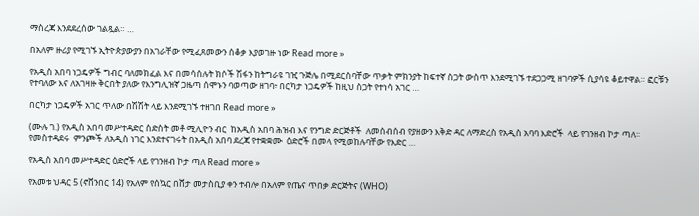ማስረጃ እንደደረሰው ገልጿል። …

በአለም ዙሪያ የሚገኙ ኢትዮጵያውያን በአገራቸው የሚፈጸመውን ሰቆቃ እያወገዙ ነው Read more »

የአዲስ አበባ ነጋዴዎች ግብር ባለመክፈል እና በመሳሰሉት ክሶች ሽፋን ከትግራዩ ገዢ ጉጅሌ በሚደርስባቸው ጥቃት ምክንያት ከፍተኛ ስጋት ውስጥ እንደሚገኙ ተደጋጋሚ ዘገባዎች ሲያሳዩ ቆይተዋል። ፎርቹን የተባለው እና ለአገዛዙ ቅርበት ያለው የእንግሊዝኛ ጋዜጣ ሰሞኑን ባወጣው ዘገባ፥ በርካታ ነጋዴዎች ከዚህ ስጋት የተነሳ አገር …

በርካታ ነጋዴዎች አገር ጥለው በሽሽት ላይ እንደሚገኙ ተዘገበ Read more »

(ሙሉ ገ.) የአዲስ አበባ መሥተዳድር ስድስት መቶ ሚሊዮን ብር  ከአዲስ አበባ ሕዝብ እና የንግድ ድርጅቶች  ለመሰብሰብ የያዘውን እቅድ ዳር ለማድረስ የአዲስ አባባ እድሮች  ላይ የገንዘብ ኮታ ጣለ፡፡ የመስተዳደሩ  ምንጮች ለአዲስ ነገር እንደተናገሩት በአዲስ አበባ ደረጃ የተቋቋሙ  ዕድሮች በመላ የሚወከሉባቸው የእድር …

የአዲስ አበባ መሥተዳድር ዕድሮች ላይ የገንዘብ ኮታ ጣለ Read more »

የአመቱ ህዳር 5 (ኖቨንበር 14) የአለም የሰኳር በሸታ መታስቢያ ቀን ተብሎ በአለም የጤና ጥበቃ ድርጅትና (WHO)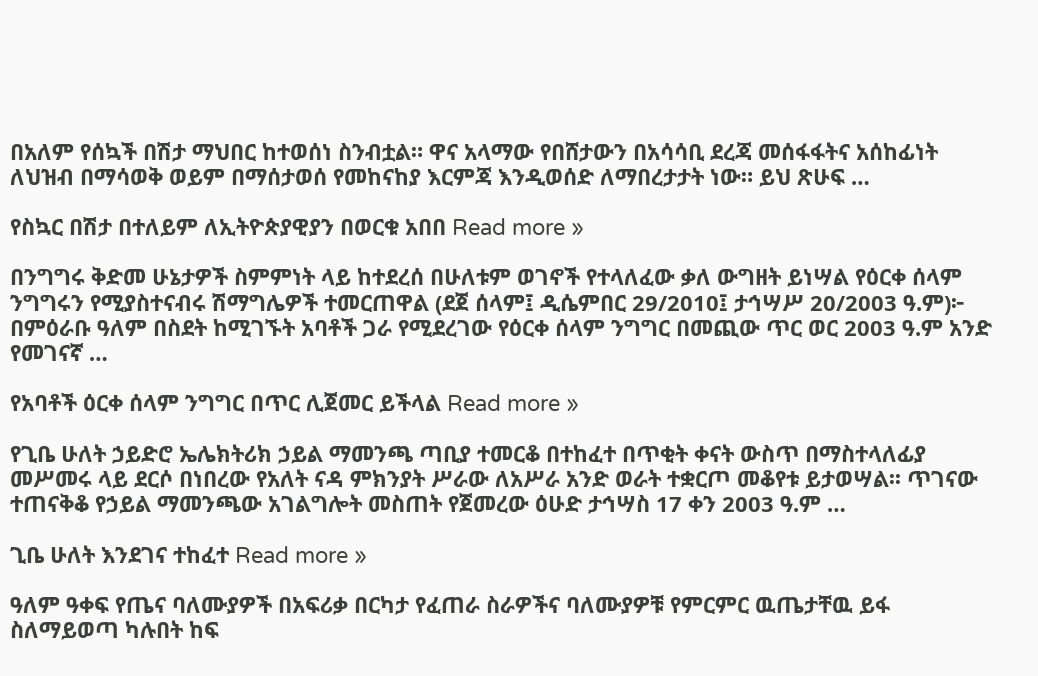በአለም የሰኳች በሽታ ማህበር ከተወሰነ ስንብቷል። ዋና አላማው የበሸታውን በአሳሳቢ ደረጃ መሰፋፋትና አሰከፊነት ለህዝብ በማሳወቅ ወይም በማሰታወሰ የመከናከያ እርምጃ እንዲወሰድ ለማበረታታት ነው። ይህ ጽሁፍ …

የስኳር በሽታ በተለይም ለኢትዮጵያዊያን በወርቁ አበበ Read more »

በንግግሩ ቅድመ ሁኔታዎች ስምምነት ላይ ከተደረሰ በሁለቱም ወገኖች የተላለፈው ቃለ ውግዘት ይነሣል የዕርቀ ሰላም ንግግሩን የሚያስተናብሩ ሽማግሌዎች ተመርጠዋል (ደጀ ሰላም፤ ዲሴምበር 29/2010፤ ታኅሣሥ 20/2003 ዓ.ም)፦ በምዕራቡ ዓለም በስደት ከሚገኙት አባቶች ጋራ የሚደረገው የዕርቀ ሰላም ንግግር በመጪው ጥር ወር 2003 ዓ.ም አንድ የመገናኛ …

የአባቶች ዕርቀ ሰላም ንግግር በጥር ሊጀመር ይችላል Read more »

የጊቤ ሁለት ኃይድሮ ኤሌክትሪክ ኃይል ማመንጫ ጣቢያ ተመርቆ በተከፈተ በጥቂት ቀናት ውስጥ በማስተላለፊያ መሥመሩ ላይ ደርሶ በነበረው የአለት ናዳ ምክንያት ሥራው ለአሥራ አንድ ወራት ተቋርጦ መቆየቱ ይታወሣል፡፡ ጥገናው ተጠናቅቆ የኃይል ማመንጫው አገልግሎት መስጠት የጀመረው ዕሁድ ታኅሣስ 17 ቀን 2003 ዓ.ም …

ጊቤ ሁለት እንደገና ተከፈተ Read more »

ዓለም ዓቀፍ የጤና ባለሙያዎች በአፍሪቃ በርካታ የፈጠራ ስራዎችና ባለሙያዎቹ የምርምር ዉጤታቸዉ ይፋ ስለማይወጣ ካሉበት ከፍ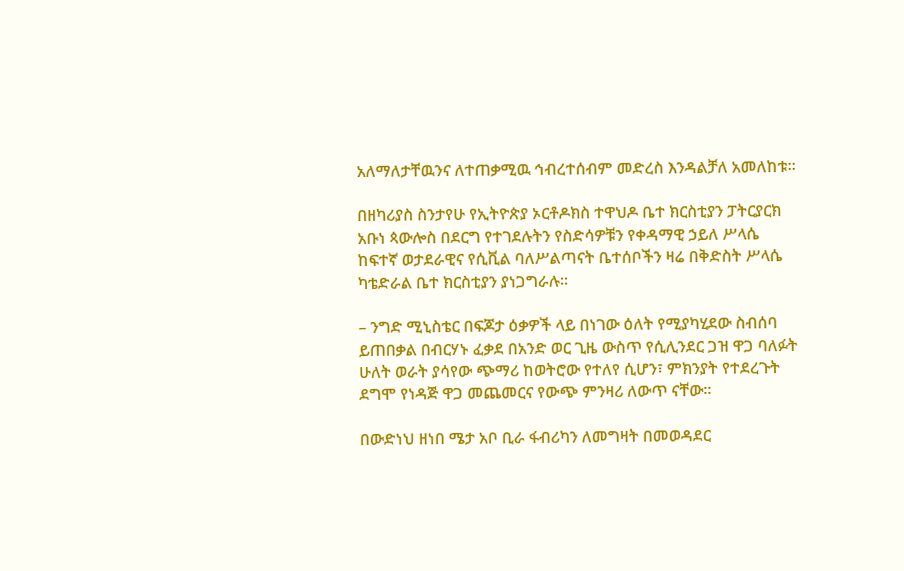አለማለታቸዉንና ለተጠቃሚዉ ኅብረተሰብም መድረስ እንዳልቻለ አመለከቱ።

በዘካሪያስ ስንታየሁ የኢትዮጵያ ኦርቶዶክስ ተዋህዶ ቤተ ክርስቲያን ፓትርያርክ አቡነ ጳውሎስ በደርግ የተገደሉትን የስድሳዎቹን የቀዳማዊ ኃይለ ሥላሴ ከፍተኛ ወታደራዊና የሲቪል ባለሥልጣናት ቤተሰቦችን ዛሬ በቅድስት ሥላሴ ካቴድራል ቤተ ክርስቲያን ያነጋግራሉ፡፡

– ንግድ ሚኒስቴር በፍጆታ ዕቃዎች ላይ በነገው ዕለት የሚያካሂደው ስብሰባ ይጠበቃል በብርሃኑ ፈቃደ በአንድ ወር ጊዜ ውስጥ የሲሊንደር ጋዝ ዋጋ ባለፉት ሁለት ወራት ያሳየው ጭማሪ ከወትሮው የተለየ ሲሆን፣ ምክንያት የተደረጉት ደግሞ የነዳጅ ዋጋ መጨመርና የውጭ ምንዛሪ ለውጥ ናቸው፡፡

በውድነህ ዘነበ ሜታ አቦ ቢራ ፋብሪካን ለመግዛት በመወዳደር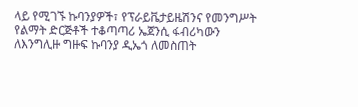ላይ የሚገኙ ኩባንያዎች፣ የፕራይቬታይዜሽንና የመንግሥት የልማት ድርጅቶች ተቆጣጣሪ ኤጀንሲ ፋብሪካውን ለእንግሊዙ ግዙፍ ኩባንያ ዲኤጎ ለመስጠት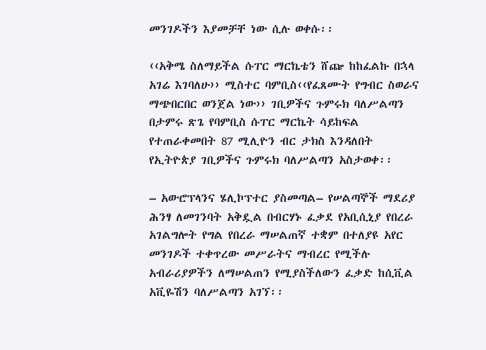መንገዶችን እያመቻቸ ነው ሲሉ ወቀሱ፡፡

‹‹አቅሜ ስለማይችል ሱፐር ማርኬቴን ሸጬ ከከፈልኩ በኋላ አገሬ እገባለሁ›› ሚስተር ባምቢስ‹‹የፈጸሙት የግብር ስወራና ማጭበርበር ወንጀል ነው›› ገቢዎችና ጉምሩክ ባለሥልጣን በታምሩ ጽጌ የባምቢስ ሱፐር ማርኬት ሳይከፍል የተጠራቀመበት 87 ሚሊዮን ብር ታክስ እንዳለበት የኢትዮጵያ ገቢዎችና ጉምሩክ ባለሥልጣን አስታወቀ፡፡

– አውሮፕላንና ሄሊኮፕተር ያስመጣል– የሠልጣኞች ማደሪያ ሕንፃ ለመገንባት አቅዷል በብርሃኑ ፈቃደ የአቢሲኒያ የበረራ አገልግሎት የግል የበረራ ማሠልጠኛ ተቋም በተለያዩ አየር መንገዶች ተቀጥረው መሥራትና ማብረር የሚችሉ አብራሪያዎችን ለማሠልጠን የሚያስችለውን ፈቃድ ከሲቪል አቪዬሽን ባለሥልጣን አገኘ፡፡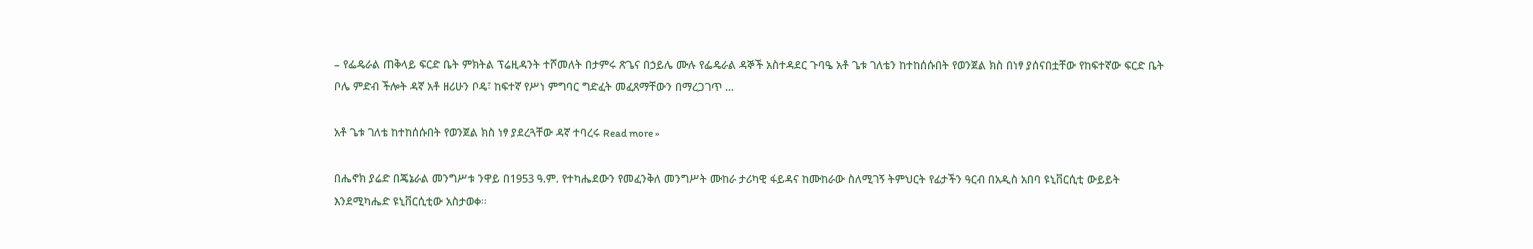– የፌዴራል ጠቅላይ ፍርድ ቤት ምክትል ፕሬዚዳንት ተሾመለት በታምሩ ጽጌና በኃይሌ ሙሉ የፌዴራል ዳኞች አስተዳደር ጉባዔ አቶ ጌቱ ገለቴን ከተከሰሱበት የወንጀል ክስ በነፃ ያሰናበቷቸው የከፍተኛው ፍርድ ቤት ቦሌ ምድብ ችሎት ዳኛ አቶ ዘሪሁን ቦዴ፣ ከፍተኛ የሥነ ምግባር ግድፈት መፈጸማቸውን በማረጋገጥ …

አቶ ጌቱ ገለቴ ከተከሰሱበት የወንጀል ክስ ነፃ ያደረጓቸው ዳኛ ተባረሩ Read more »

በሔኖክ ያሬድ በጄኔራል መንግሥቱ ንዋይ በ1953 ዓ.ም. የተካሔደውን የመፈንቅለ መንግሥት ሙከራ ታሪካዊ ፋይዳና ከሙከራው ስለሚገኝ ትምህርት የፊታችን ዓርብ በአዲስ አበባ ዩኒቨርሲቲ ውይይት እንደሚካሔድ ዩኒቨርሲቲው አስታወቀ፡፡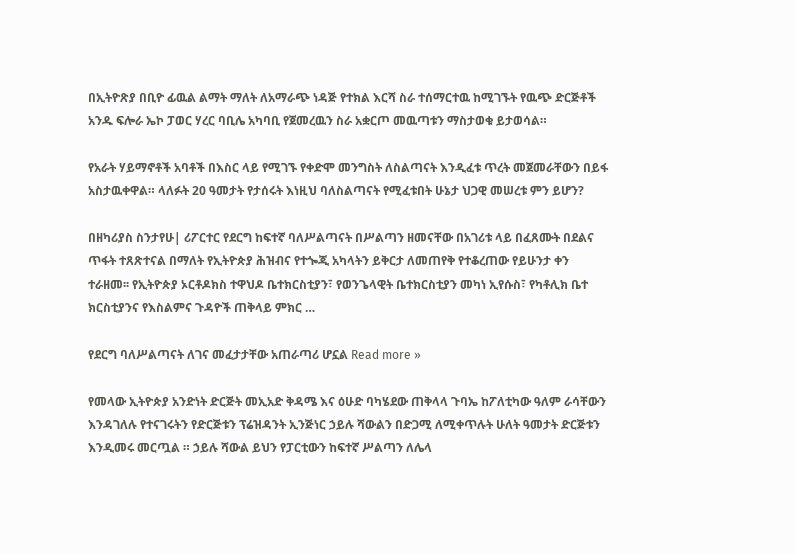በኢትዮጽያ በቢዮ ፊዉል ልማት ማለት ለአማራጭ ነዳጅ የተክል እርሻ ስራ ተሰማርተዉ ከሚገኙት የዉጭ ድርጅቶች አንዱ ፍሎራ ኤኮ ፓወር ሃረር ባቢሌ አካባቢ የጀመረዉን ስራ አቋርጦ መዉጣቱን ማስታወቁ ይታወሳል።

የአራት ሃይማኖቶች አባቶች በእስር ላይ የሚገኙ የቀድሞ መንግስት ለስልጣናት እንዲፈቱ ጥረት መጀመራቸውን በይፋ አስታዉቀዋል። ላለፉት 20 ዓመታት የታሰሩት እነዚህ ባለስልጣናት የሚፈቱበት ሁኔታ ህጋዊ መሠረቱ ምን ይሆን?

በዘካሪያስ ስንታየሁ| ሪፖርተር የደርግ ከፍተኛ ባለሥልጣናት በሥልጣን ዘመናቸው በአገሪቱ ላይ በፈጸሙት በደልና ጥፋት ተጸጽተናል በማለት የኢትዮጵያ ሕዝብና የተጐጂ አካላትን ይቅርታ ለመጠየቅ የተቆረጠው የይሁንታ ቀን ተራዘመ፡፡ የኢትዮጵያ ኦርቶዶክስ ተዋህዶ ቤተክርስቲያን፣ የወንጌላዊት ቤተክርስቲያን መካነ ኢየሱስ፣ የካቶሊክ ቤተ ክርስቲያንና የእስልምና ጉዳዮች ጠቅላይ ምክር …

የደርግ ባለሥልጣናት ለገና መፈታታቸው አጠራጣሪ ሆኗል Read more »

የመላው ኢትዮጵያ አንድነት ድርጅት መኢአድ ቅዳሜ እና ዕሁድ ባካሄደው ጠቅላላ ጉባኤ ከፖለቲካው ዓለም ራሳቸውን እንዳገለሉ የተናገሩትን የድርጅቱን ፕሬዝዳንት ኢንጅነር ኃይሉ ሻውልን በድጋሚ ለሚቀጥሉት ሁለት ዓመታት ድርጅቱን እንዲመሩ መርጧል ። ኃይሉ ሻውል ይህን የፓርቲውን ከፍተኛ ሥልጣን ለሌላ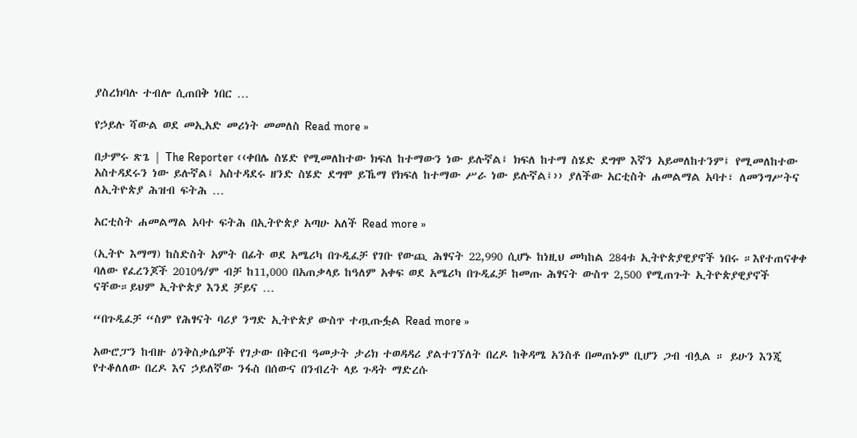ያስረክባሉ ተብሎ ሲጠበቅ ነበር …

የኃይሉ ሻውል ወደ መኢአድ መሪነት መመለስ Read more »

በታምሩ ጽጌ | The Reporter ‹‹ቀበሌ ስሄድ የሚመለከተው ክፍለ ከተማውን ነው ይሉኛል፤ ክፍለ ከተማ ስሄድ ደግሞ እኛን አይመለከተንም፤ የሚመለከተው አስተዳደሩን ነው ይሉኛል፤ አስተዳደሩ ዘንድ ስሄድ ደግሞ ይኼማ የክፍለ ከተማው ሥራ ነው ይሉኛል፤›› ያለችው አርቲስት ሐመልማል አባተ፣ ለመንግሥትና ለኢትዮጵያ ሕዝብ ፍትሕ …

አርቲስት ሐመልማል አባተ ፍትሕ በኢትዮጵያ አጣሁ አለች Read more »

(ኢትዮ እማማ) ከስድስት አምት በፊት ወደ አሜሪካ በጉዲፈቻ የገቡ የውጪ ሕፃናት 22,990 ሲሆኑ ከነዚህ መካከል 284ቱ ኢትዮጵያዊያኖች ነበሩ ።እየተጠናቀቀ ባለው የፈረንጆች 2010ዓ/ም ብቻ ከ11,000 በአጠቃላይ ከዓለም አቀፍ ወደ አሜሪካ በጉዲፈቻ ከመጡ ሕፃናት ውስጥ 2,500 የሚጠጉት ኢትዮጵያዊያኖች ናቸው።ይህም ኢትዮጵያ እንደ ቻይና …

“በጉዲፈቻ “ስም የሕፃናት ባሪያ ንግድ ኢትዮጵያ ውስጥ ተጧጡፏል Read more »

አውሮፓን ከብዙ ዕንቅስቃሴዎች የገታው በቅርብ ዓመታት ታሪክ ተወዳዳሪ ያልተገኘለት በረዶ ከቅዳሜ አንስቶ በመጠኑም ቢሆን ጋብ ብሏል ። ይሁን እንጂ የተቆለለው በረዶ እና ኃይለኛው ንፋስ በሰውና በንብረት ላይ ጉዳት ማድረሱ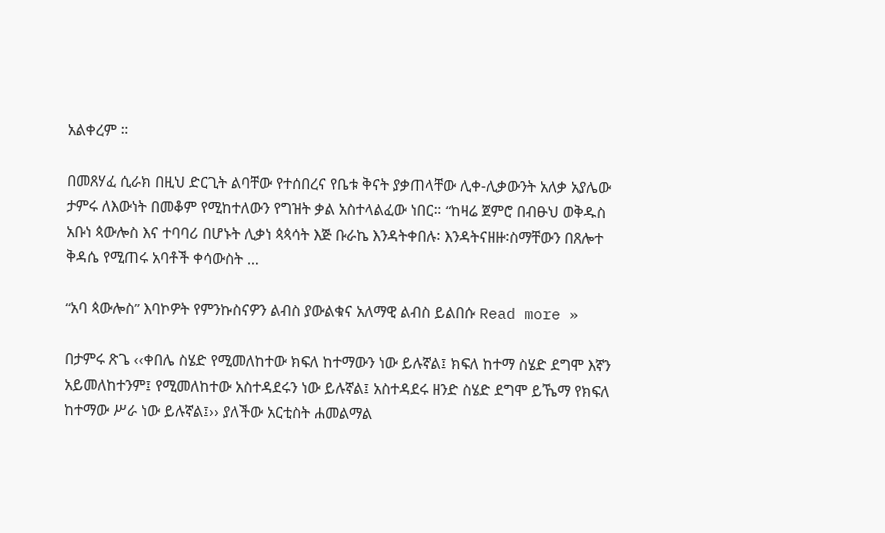አልቀረም ።

በመጸሃፈ ሲራክ በዚህ ድርጊት ልባቸው የተሰበረና የቤቱ ቅናት ያቃጠላቸው ሊቀ-ሊቃውንት አለቃ አያሌው ታምሩ ለእውነት በመቆም የሚከተለውን የግዝት ቃል አስተላልፈው ነበር። “ከዛሬ ጀምሮ በብፁህ ወቅዱስ አቡነ ጳውሎስ እና ተባባሪ በሆኑት ሊቃነ ጳጳሳት እጅ ቡራኬ እንዳትቀበሉ፡ እንዳትናዘዙ፡ስማቸውን በጸሎተ ቅዳሴ የሚጠሩ አባቶች ቀሳውስት …

“አባ ጳውሎስ” እባኮዎት የምንኩስናዎን ልብስ ያውልቁና አለማዊ ልብስ ይልበሱ Read more »

በታምሩ ጽጌ ‹‹ቀበሌ ስሄድ የሚመለከተው ክፍለ ከተማውን ነው ይሉኛል፤ ክፍለ ከተማ ስሄድ ደግሞ እኛን አይመለከተንም፤ የሚመለከተው አስተዳደሩን ነው ይሉኛል፤ አስተዳደሩ ዘንድ ስሄድ ደግሞ ይኼማ የክፍለ ከተማው ሥራ ነው ይሉኛል፤›› ያለችው አርቲስት ሐመልማል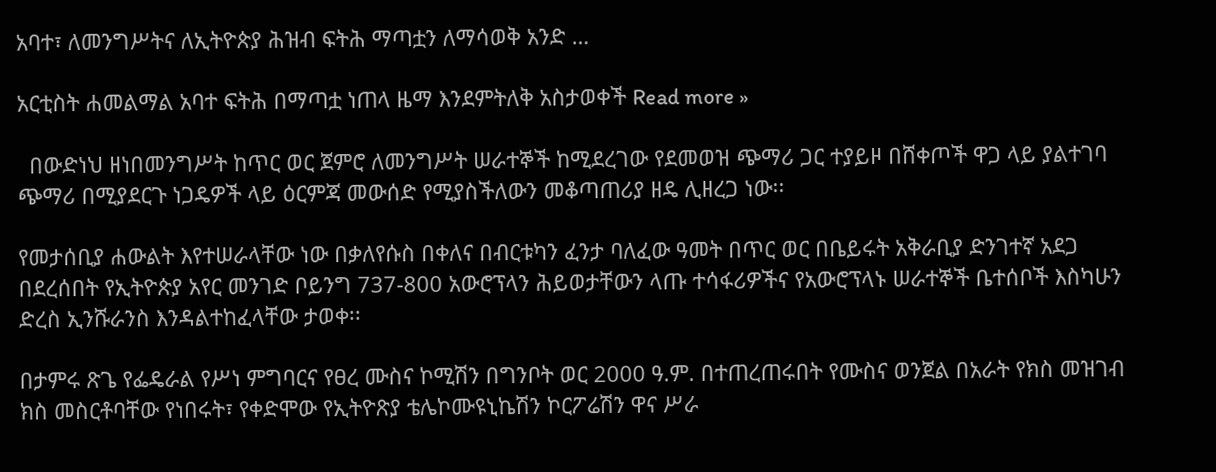አባተ፣ ለመንግሥትና ለኢትዮጵያ ሕዝብ ፍትሕ ማጣቷን ለማሳወቅ አንድ …

አርቲስት ሐመልማል አባተ ፍትሕ በማጣቷ ነጠላ ዜማ እንደምትለቅ አስታወቀች Read more »

  በውድነህ ዘነበመንግሥት ከጥር ወር ጀምሮ ለመንግሥት ሠራተኞች ከሚደረገው የደመወዝ ጭማሪ ጋር ተያይዞ በሸቀጦች ዋጋ ላይ ያልተገባ ጭማሪ በሚያደርጉ ነጋዴዎች ላይ ዕርምጃ መውሰድ የሚያስችለውን መቆጣጠሪያ ዘዴ ሊዘረጋ ነው፡፡

የመታሰቢያ ሐውልት እየተሠራላቸው ነው በቃለየሱስ በቀለና በብርቱካን ፈንታ ባለፈው ዓመት በጥር ወር በቤይሩት አቅራቢያ ድንገተኛ አደጋ በደረሰበት የኢትዮጵያ አየር መንገድ ቦይንግ 737-800 አውሮፕላን ሕይወታቸውን ላጡ ተሳፋሪዎችና የአውሮፕላኑ ሠራተኞች ቤተሰቦች እስካሁን ድረስ ኢንሹራንስ እንዳልተከፈላቸው ታወቀ፡፡

በታምሩ ጽጌ የፌዴራል የሥነ ምግባርና የፀረ ሙስና ኮሚሽን በግንቦት ወር 2000 ዓ.ም. በተጠረጠሩበት የሙስና ወንጀል በአራት የክስ መዝገብ ክስ መስርቶባቸው የነበሩት፣ የቀድሞው የኢትዮጽያ ቴሌኮሙዩኒኬሽን ኮርፖሬሽን ዋና ሥራ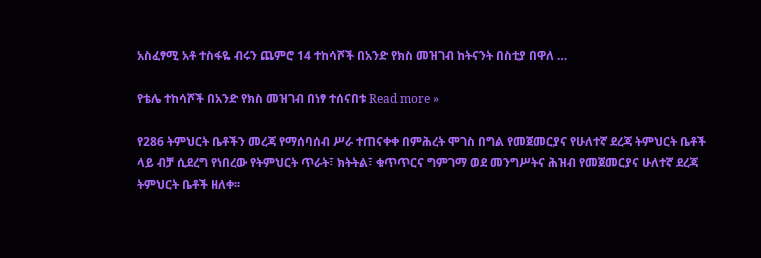አስፈፃሚ አቶ ተስፋዬ ብሩን ጨምሮ 14 ተከሳሾች በአንድ የክስ መዝገብ ከትናንት በስቲያ በዋለ …

የቴሌ ተከሳሾች በአንድ የክስ መዝገብ በነፃ ተሰናበቱ Read more »

የ286 ትምህርት ቤቶችን መረጃ የማሰባሰብ ሥራ ተጠናቀቀ በምሕረት ሞገስ በግል የመጀመርያና የሁለተኛ ደረጃ ትምህርት ቤቶች ላይ ብቻ ሲደረግ የነበረው የትምህርት ጥራት፣ ክትትል፣ ቁጥጥርና ግምገማ ወደ መንግሥትና ሕዝብ የመጀመርያና ሁለተኛ ደረጃ ትምህርት ቤቶች ዘለቀ፡፡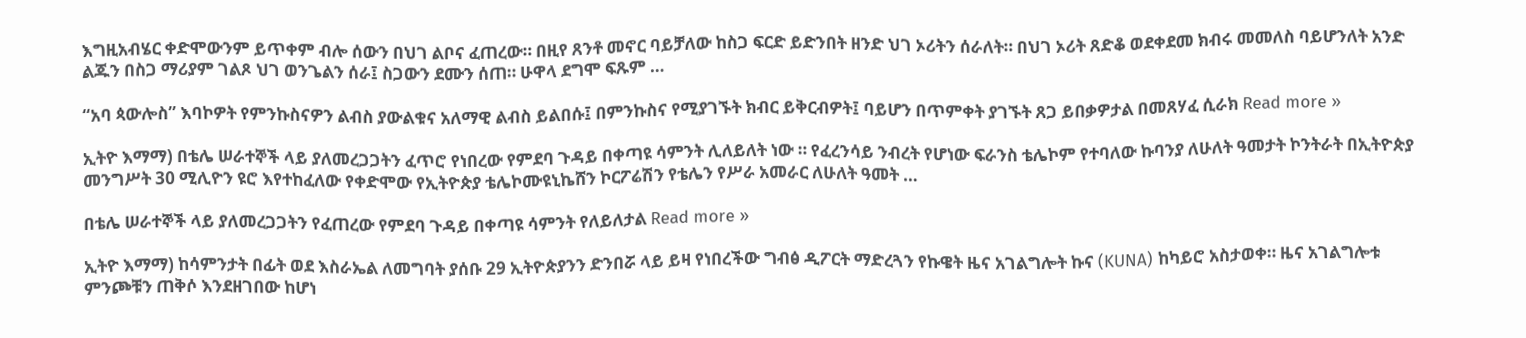እግዚአብሄር ቀድሞውንም ይጥቀም ብሎ ሰውን በህገ ልቦና ፈጠረው። በዚየ ጸንቶ መኖር ባይቻለው ከስጋ ፍርድ ይድንበት ዘንድ ህገ ኦሪትን ሰራለት። በህገ ኦሪት ጸድቆ ወደቀደመ ክብሩ መመለስ ባይሆንለት አንድ ልጁን በስጋ ማሪያም ገልጾ ህገ ወንጌልን ሰራ፤ ስጋውን ደሙን ሰጠ። ሁዋላ ደግሞ ፍጹም …

“አባ ጳውሎስ” እባኮዎት የምንኩስናዎን ልብስ ያውልቁና አለማዊ ልብስ ይልበሱ፤ በምንኩስና የሚያገኙት ክብር ይቅርብዎት፤ ባይሆን በጥምቀት ያገኙት ጸጋ ይበቃዎታል በመጸሃፈ ሲራክ Read more »

ኢትዮ እማማ) በቴሌ ሠራተኞች ላይ ያለመረጋጋትን ፈጥሮ የነበረው የምደባ ጉዳይ በቀጣዩ ሳምንት ሊለይለት ነው ። የፈረንሳይ ንብረት የሆነው ፍራንስ ቴሌኮም የተባለው ኩባንያ ለሁለት ዓመታት ኮንትራት በኢትዮጵያ መንግሥት 30 ሚሊዮን ዩሮ እየተከፈለው የቀድሞው የኢትዮጵያ ቴሌኮሙዩኒኬሸን ኮርፖሬሽን የቴሌን የሥራ አመራር ለሁለት ዓመት …

በቴሌ ሠራተኞች ላይ ያለመረጋጋትን የፈጠረው የምደባ ጉዳይ በቀጣዩ ሳምንት የለይለታል Read more »

ኢትዮ እማማ) ከሳምንታት በፊት ወደ እስራኤል ለመግባት ያሰቡ 29 ኢትዮጵያንን ድንበሯ ላይ ይዛ የነበረችው ግብፅ ዲፖርት ማድረጓን የኩዌት ዜና አገልግሎት ኩና (KUNA) ከካይሮ አስታወቀ። ዜና አገልግሎቱ ምንጮቹን ጠቅሶ እንደዘገበው ከሆነ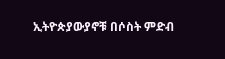ኢትዮጵያውያኖቹ በሶስት ምድብ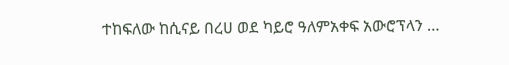ተከፍለው ከሲናይ በረሀ ወደ ካይሮ ዓለምአቀፍ አውሮፕላን …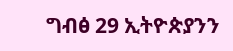ግብፅ 29 ኢትዮጵያንን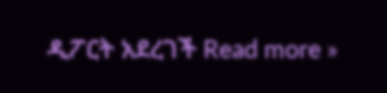ዲፖርት አደረገች Read more »